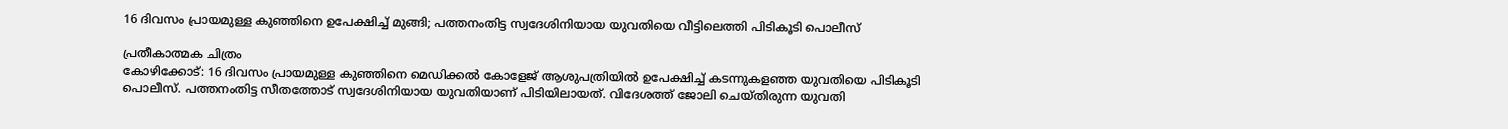16 ദിവസം പ്രായമുള്ള കുഞ്ഞിനെ ഉപേക്ഷിച്ച് മുങ്ങി; പത്തനംതിട്ട സ്വദേശിനിയായ യുവതിയെ വീട്ടിലെത്തി പിടികൂടി പൊലീസ്

പ്രതീകാത്മക ചിത്രം
കോഴിക്കോട്: 16 ദിവസം പ്രായമുള്ള കുഞ്ഞിനെ മെഡിക്കൽ കോളേജ് ആശുപത്രിയിൽ ഉപേക്ഷിച്ച് കടന്നുകളഞ്ഞ യുവതിയെ പിടികൂടി പൊലീസ്. പത്തനംതിട്ട സീതത്തോട് സ്വദേശിനിയായ യുവതിയാണ് പിടിയിലായത്. വിദേശത്ത് ജോലി ചെയ്തിരുന്ന യുവതി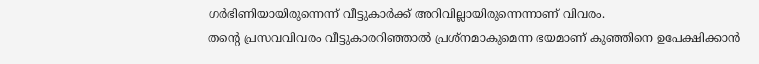ഗർഭിണിയായിരുന്നെന്ന് വീട്ടുകാർക്ക് അറിവില്ലായിരുന്നെന്നാണ് വിവരം.
തന്റെ പ്രസവവിവരം വീട്ടുകാരറിഞ്ഞാൽ പ്രശ്നമാകുമെന്ന ഭയമാണ് കുഞ്ഞിനെ ഉപേക്ഷിക്കാൻ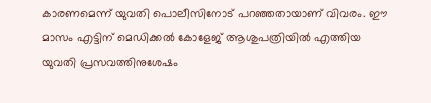കാരണമെന്ന് യുവതി പൊലീസിനോട് പറഞ്ഞതായാണ് വിവരം. ഈ മാസം എട്ടിന് മെഡിക്കൽ കോളേജ് ആശുപത്രിയിൽ എത്തിയ യുവതി പ്രസവത്തിനുശേഷം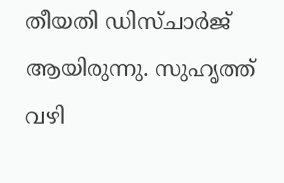തീയതി ഡിസ്ചാർജ് ആയിരുന്നു. സുഹൃത്ത് വഴി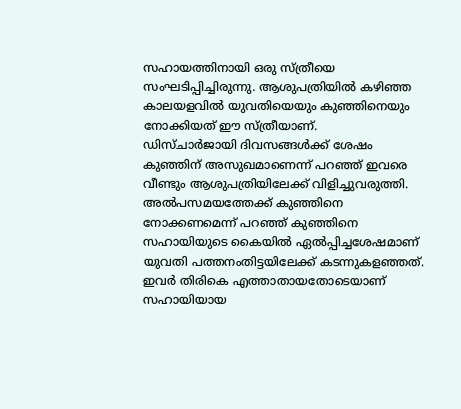സഹായത്തിനായി ഒരു സ്ത്രീയെ സംഘടിപ്പിച്ചിരുന്നു. ആശുപത്രിയിൽ കഴിഞ്ഞ കാലയളവിൽ യുവതിയെയും കുഞ്ഞിനെയും നോക്കിയത് ഈ സ്ത്രീയാണ്.
ഡിസ്ചാർജായി ദിവസങ്ങൾക്ക് ശേഷം കുഞ്ഞിന് അസുഖമാണെന്ന് പറഞ്ഞ് ഇവരെ വീണ്ടും ആശുപത്രിയിലേക്ക് വിളിച്ചുവരുത്തി. അൽപസമയത്തേക്ക് കുഞ്ഞിനെ നോക്കണമെന്ന് പറഞ്ഞ് കുഞ്ഞിനെ സഹായിയുടെ കൈയിൽ ഏൽപ്പിച്ചശേഷമാണ് യുവതി പത്തനംതിട്ടയിലേക്ക് കടന്നുകളഞ്ഞത്. ഇവർ തിരികെ എത്താതായതോടെയാണ് സഹായിയായ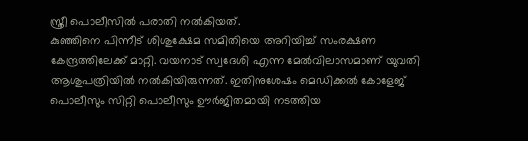സ്ത്രീ പൊലീസിൽ പരാതി നൽകിയത്.
കുഞ്ഞിനെ പിന്നീട് ശിശുക്ഷേമ സമിതിയെ അറിയിച്ച് സംരക്ഷണ കേന്ദ്രത്തിലേക്ക് മാറ്റി. വയനാട് സ്വദേശി എന്ന മേൽവിലാസമാണ് യുവതി ആശുപത്രിയിൽ നൽകിയിരുന്നത്. ഇതിനുശേഷം മെഡിക്കൽ കോളേജ് പൊലീസും സിറ്റി പൊലീസും ഊർജിതമായി നടത്തിയ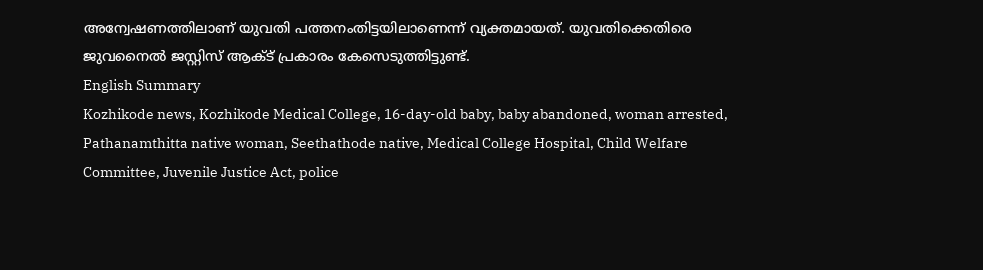അന്വേഷണത്തിലാണ് യുവതി പത്തനംതിട്ടയിലാണെന്ന് വ്യക്തമായത്. യുവതിക്കെതിരെ ജുവനൈൽ ജസ്റ്റിസ് ആക്ട് പ്രകാരം കേസെടുത്തിട്ടുണ്ട്.
English Summary
Kozhikode news, Kozhikode Medical College, 16-day-old baby, baby abandoned, woman arrested, Pathanamthitta native woman, Seethathode native, Medical College Hospital, Child Welfare Committee, Juvenile Justice Act, police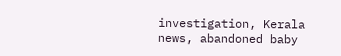investigation, Kerala news, abandoned baby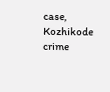case, Kozhikode crime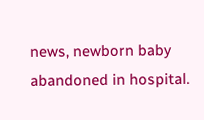news, newborn baby abandoned in hospital.